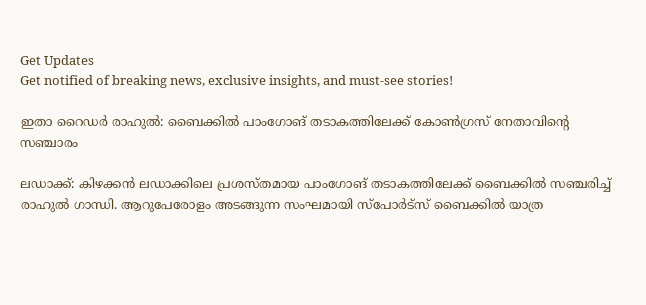Get Updates
Get notified of breaking news, exclusive insights, and must-see stories!

ഇതാ റൈഡർ രാഹുല്‍: ബൈക്കില്‍ പാംഗോങ് തടാകത്തിലേക്ക് കോണ്‍ഗ്രസ് നേതാവിന്റെ സഞ്ചാരം

ലഡാക്ക്: കിഴക്കൻ ലഡാക്കിലെ പ്രശസ്തമായ പാംഗോങ് തടാകത്തിലേക്ക് ബൈക്കില്‍ സഞ്ചരിച്ച് രാഹുല്‍ ഗാന്ധി. ആറുപേരോളം അടങ്ങുന്ന സംഘമായി സ്പോർട്സ് ബൈക്കില്‍ യാത്ര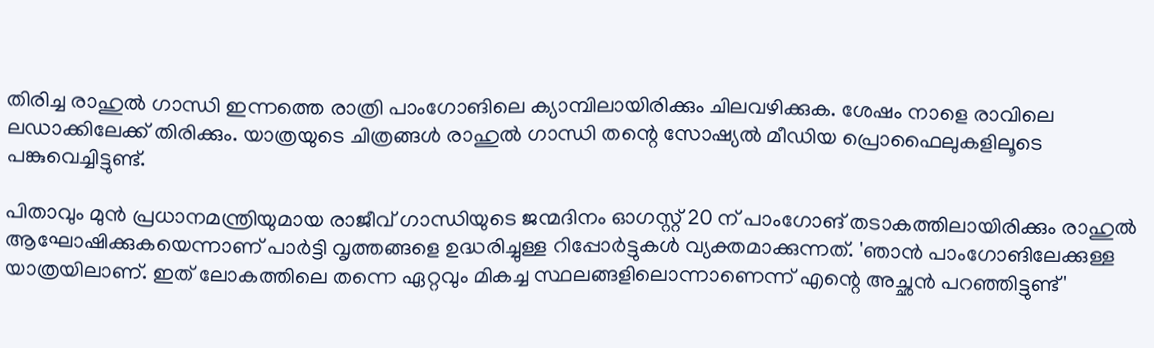തിരിച്ച രാഹുല്‍ ഗാന്ധി ഇന്നത്തെ രാത്രി പാംഗോങിലെ ക്യാമ്പിലായിരിക്കും ചിലവഴിക്കുക. ശേഷം നാളെ രാവിലെ ലഡാക്കിലേക്ക് തിരിക്കും. യാത്രയുടെ ചിത്രങ്ങള്‍ രാഹുല്‍ ഗാന്ധി തന്റെ സോഷ്യല്‍ മീഡിയ പ്രൊഫൈലുകളിലൂടെ പങ്കുവെച്ചിട്ടുണ്ട്.

പിതാവും മുൻ പ്രധാനമന്ത്രിയുമായ രാജീവ് ഗാന്ധിയുടെ ജന്മദിനം ഓഗസ്റ്റ് 20 ന് പാംഗോങ് തടാകത്തിലായിരിക്കും രാഹുൽ ആഘോഷിക്കുകയെന്നാണ് പാർട്ടി വൃത്തങ്ങളെ ഉദ്ധരിച്ചുള്ള റിപ്പോർട്ടുകള്‍ വ്യക്തമാക്കുന്നത്. 'ഞാന്‍ പാംഗോങിലേക്കുള്ള യാത്രയിലാണ്. ഇത് ലോകത്തിലെ തന്നെ ഏറ്റവും മികച്ച സ്ഥലങ്ങളിലൊന്നാണെന്ന് എന്റെ അച്ഛന്‍ പറഞ്ഞിട്ടുണ്ട്'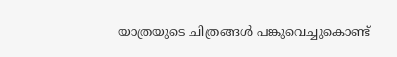യാത്രയുടെ ചിത്രങ്ങള്‍ പങ്കുവെച്ചുകൊണ്ട്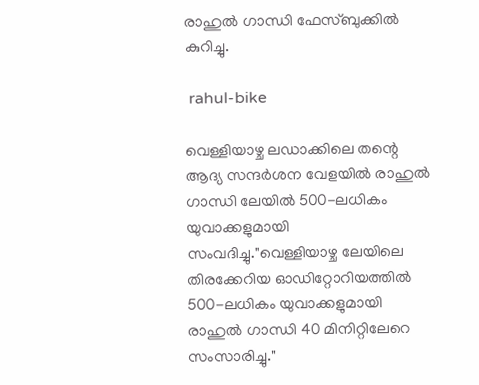രാഹുല്‍ ഗാന്ധി ഫേസ്ബുക്കില്‍ കുറിച്ചു.

 rahul-bike

വെള്ളിയാഴ്ച ലഡാക്കിലെ തന്റെ ആദ്യ സന്ദർശന വേളയിൽ രാഹുല്‍ ഗാന്ധി ലേയിൽ 500-ലധികം യുവാക്കളുമായി സംവദിച്ചു."വെള്ളിയാഴ്ച ലേയിലെ തിരക്കേറിയ ഓഡിറ്റോറിയത്തിൽ 500-ലധികം യുവാക്കളുമായി രാഹുൽ ഗാന്ധി 40 മിനിറ്റിലേറെ സംസാരിച്ചു."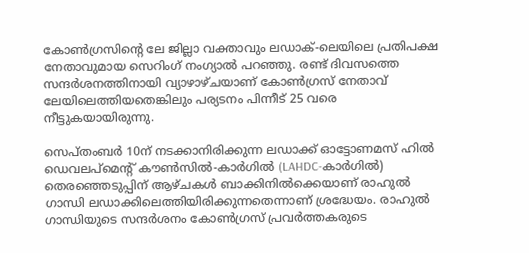കോൺഗ്രസിന്റെ ലേ ജില്ലാ വക്താവും ലഡാക്-ലെയിലെ പ്രതിപക്ഷ നേതാവുമായ സെറിംഗ് നംഗ്യാൽ പറഞ്ഞു. രണ്ട് ദിവസത്തെ സന്ദർശനത്തിനായി വ്യാഴാഴ്ചയാണ് കോൺഗ്രസ് നേതാവ് ലേയിലെത്തിയതെങ്കിലും പര്യടനം പിന്നീട് 25 വരെ നീട്ടുകയായിരുന്നു.

സെപ്തംബർ 10ന് നടക്കാനിരിക്കുന്ന ലഡാക്ക് ഓട്ടോണമസ് ഹിൽ ഡെവലപ്‌മെന്റ് കൗൺസിൽ-കാർഗിൽ (LAHDC-കാർഗിൽ) തെരഞ്ഞെടുപ്പിന് ആഴ്‌ചകൾ ബാക്കിനിൽക്കെയാണ് രാഹുല്‍ ഗാന്ധി ലഡാക്കിലെത്തിയിരിക്കുന്നതെന്നാണ് ശ്രദ്ധേയം. രാഹുല്‍ ഗാന്ധിയുടെ സന്ദർശനം കോണ്‍ഗ്രസ് പ്രവർത്തകരുടെ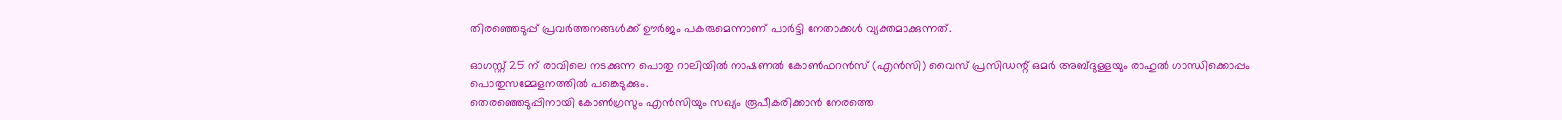തിരഞ്ഞെടുപ്പ് പ്രവർത്തനങ്ങൾക്ക് ഊർജം പകരുമെന്നാണ് പാർട്ടി നേതാക്കള്‍ വ്യക്തമാക്കുന്നത്.

ഓഗസ്റ്റ് 25 ന് രാവിലെ നടക്കുന്ന പൊതു റാലിയിൽ നാഷണൽ കോൺഫറൻസ് (എൻസി) വൈസ് പ്രസിഡന്റ് ഒമർ അബ്ദുള്ളയും രാഹുല്‍ ഗാന്ധിക്കൊപ്പം പൊതുസമ്മേളനത്തില്‍ പങ്കെടുക്കും.
തെരഞ്ഞെടുപ്പിനായി കോൺഗ്രസും എൻസിയും സഖ്യം രൂപീകരിക്കാൻ നേരത്തെ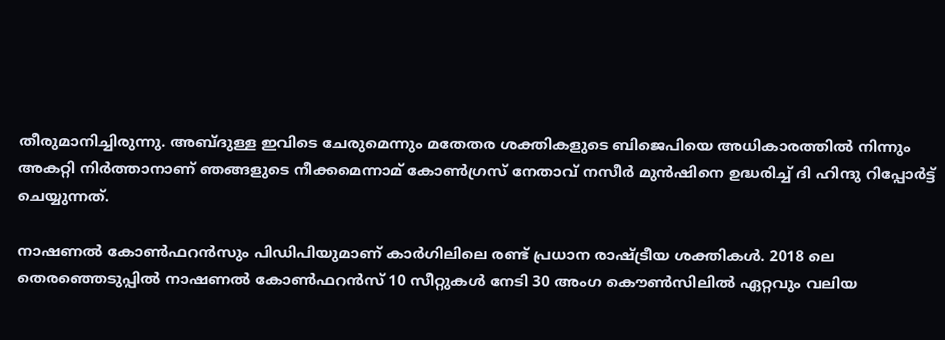തീരുമാനിച്ചിരുന്നു. അബ്ദുള്ള ഇവിടെ ചേരുമെന്നും മതേതര ശക്തികളുടെ ബിജെപിയെ അധികാരത്തില്‍ നിന്നും അകറ്റി നിർത്താനാണ് ഞങ്ങളുടെ നീക്കമെന്നാമ് കോൺഗ്രസ് നേതാവ് നസീർ മുൻഷിനെ ഉദ്ധരിച്ച് ദി ഹിന്ദു റിപ്പോർട്ട് ചെയ്യുന്നത്.

നാഷണല്‍ കോണ്‍ഫറന്‍സും പിഡിപിയുമാണ് കാർഗിലിലെ രണ്ട് പ്രധാന രാഷ്ട്രീയ ശക്തികൾ. 2018 ലെ തെരഞ്ഞെടുപ്പിൽ നാഷണല്‍ കോണ്‍ഫറന്‍സ് 10 സീറ്റുകൾ നേടി 30 അംഗ കൌണ്‍‌സിലില്‍ ഏറ്റവും വലിയ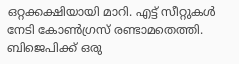ഒറ്റക്കക്ഷിയായി മാറി. എട്ട് സീറ്റുകൾ നേടി കോൺഗ്രസ് രണ്ടാമതെത്തി. ബിജെപിക്ക് ഒരു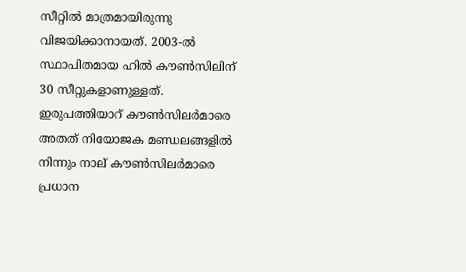സീറ്റിൽ മാത്രമായിരുന്നു വിജയിക്കാനായത്. 2003-ൽ സ്ഥാപിതമായ ഹിൽ കൗൺസിലിന് 30 സീറ്റുകളാണുള്ളത്. ഇരുപത്തിയാറ് കൗൺസിലർമാരെ അതത് നിയോജക മണ്ഡലങ്ങളിൽ നിന്നും നാല് കൗൺസിലർമാരെ പ്രധാന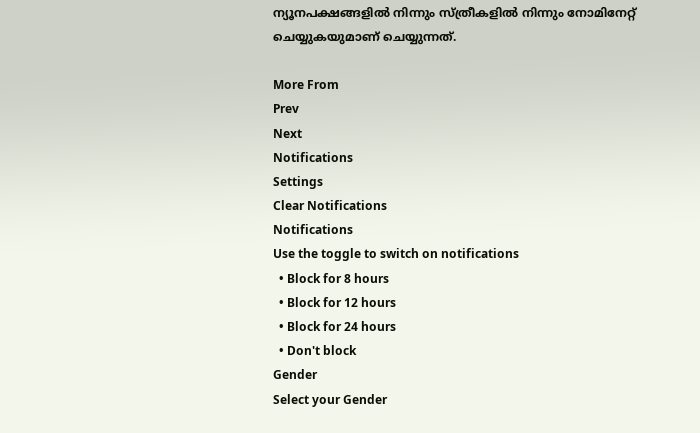ന്യൂനപക്ഷങ്ങളിൽ നിന്നും സ്ത്രീകളിൽ നിന്നും നോമിനേറ്റ് ചെയ്യുകയുമാണ് ചെയ്യുന്നത്.

More From
Prev
Next
Notifications
Settings
Clear Notifications
Notifications
Use the toggle to switch on notifications
  • Block for 8 hours
  • Block for 12 hours
  • Block for 24 hours
  • Don't block
Gender
Select your Gender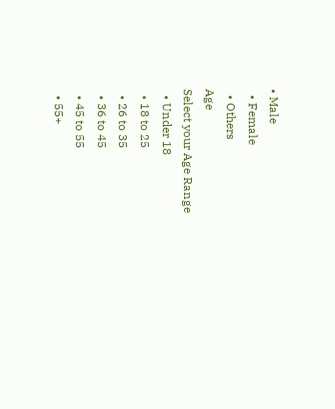• Male
  • Female
  • Others
Age
Select your Age Range
  • Under 18
  • 18 to 25
  • 26 to 35
  • 36 to 45
  • 45 to 55
  • 55+